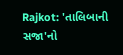Rajkot: 'તાલિબાની સજા'નો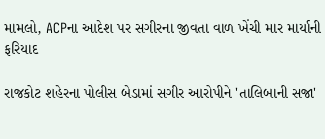મામલો, ACPના આદેશ પર સગીરના જીવતા વાળ ખેંચી માર માર્યાની ફરિયાદ

રાજકોટ શહેરના પોલીસ બેડામાં સગીર આરોપીને 'તાલિબાની સજા'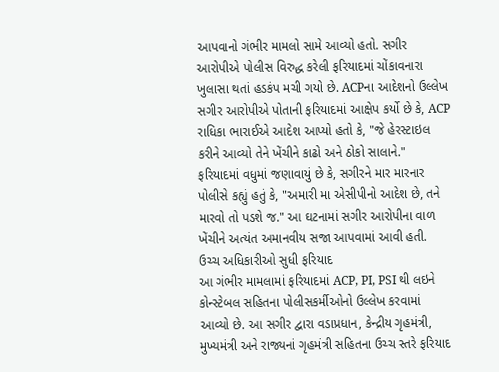આપવાનો ગંભીર મામલો સામે આવ્યો હતો. સગીર આરોપીએ પોલીસ વિરુદ્ધ કરેલી ફરિયાદમાં ચોંકાવનારા ખુલાસા થતાં હડકંપ મચી ગયો છે. ACPના આદેશનો ઉલ્લેખ
સગીર આરોપીએ પોતાની ફરિયાદમાં આક્ષેપ કર્યો છે કે, ACP રાધિકા ભારાઈએ આદેશ આપ્યો હતો કે, "જે હેરસ્ટાઇલ કરીને આવ્યો તેને ખેંચીને કાઢો અને ઠોકો સાલાને."
ફરિયાદમાં વધુમાં જણાવાયું છે કે, સગીરને માર મારનાર પોલીસે કહ્યું હતું કે, "અમારી મા એસીપીનો આદેશ છે, તને મારવો તો પડશે જ." આ ઘટનામાં સગીર આરોપીના વાળ ખેંચીને અત્યંત અમાનવીય સજા આપવામાં આવી હતી.
ઉચ્ચ અધિકારીઓ સુધી ફરિયાદ
આ ગંભીર મામલામાં ફરિયાદમાં ACP, PI, PSI થી લઇને કોન્સ્ટેબલ સહિતના પોલીસકર્મીઓનો ઉલ્લેખ કરવામાં આવ્યો છે. આ સગીર દ્વારા વડાપ્રધાન, કેન્દ્રીય ગૃહમંત્રી, મુખ્યમંત્રી અને રાજ્યનાં ગૃહમંત્રી સહિતના ઉચ્ચ સ્તરે ફરિયાદ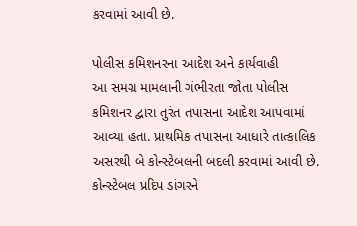કરવામાં આવી છે.

પોલીસ કમિશનરના આદેશ અને કાર્યવાહી
આ સમગ્ર મામલાની ગંભીરતા જોતા પોલીસ કમિશનર દ્વારા તુરંત તપાસના આદેશ આપવામાં આવ્યા હતા. પ્રાથમિક તપાસના આધારે તાત્કાલિક અસરથી બે કોન્સ્ટેબલની બદલી કરવામાં આવી છે.
કોન્સ્ટેબલ પ્રદિપ ડાંગરને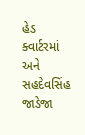હેડ ક્વાર્ટરમાં અને સહદેવસિંહ જાડેજા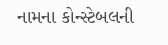નામના કોન્સ્ટેબલની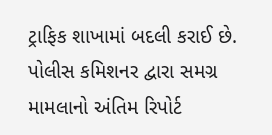ટ્રાફિક શાખામાં બદલી કરાઈ છે. પોલીસ કમિશનર દ્વારા સમગ્ર મામલાનો અંતિમ રિપોર્ટ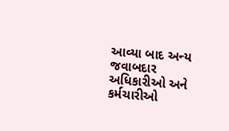આવ્યા બાદ અન્ય જવાબદાર અધિકારીઓ અને કર્મચારીઓ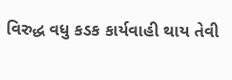વિરુદ્ધ વધુ કડક કાર્યવાહી થાય તેવી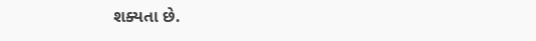શક્યતા છે.